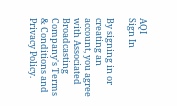AQI
Sign In

By signing in or creating an account, you agree with Associated Broadcasting Company's Terms & Conditions and Privacy Policy.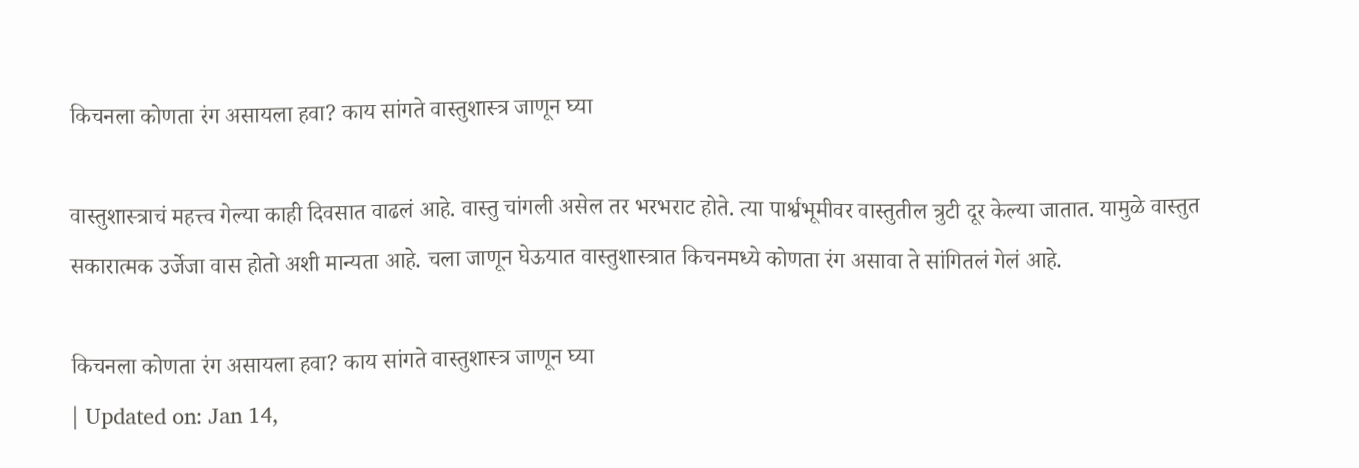किचनला कोणता रंग असायला हवा? काय सांगते वास्तुशास्त्र जाणून घ्या

वास्तुशास्त्राचं महत्त्व गेल्या काही दिवसात वाढलं आहे. वास्तु चांगली असेल तर भरभराट होते. त्या पार्श्वभूमीवर वास्तुतील त्रुटी दूर केल्या जातात. यामुळे वास्तुत सकारात्मक उर्जेजा वास होतो अशी मान्यता आहे. चला जाणून घेऊयात वास्तुशास्त्रात किचनमध्ये कोणता रंग असावा ते सांगितलं गेलं आहे.

किचनला कोणता रंग असायला हवा? काय सांगते वास्तुशास्त्र जाणून घ्या
| Updated on: Jan 14,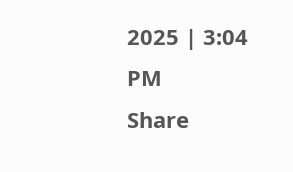2025 | 3:04 PM
Share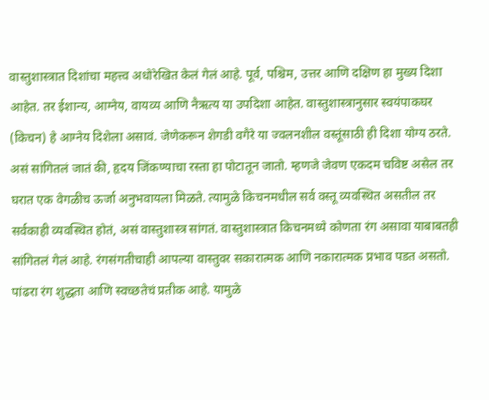वास्तुशास्त्रात दिशांचा महत्त्व अधोरेखित केलं गेलं आहे. पूर्व, पश्चिम, उत्तर आणि दक्षिण हा मुख्य दिशा आहेत. तर ईशान्य, आग्नेय, वायव्य आणि नैऋत्य या उपदिशा आहेत. वास्तुशास्त्रानुसार स्वयंपाकघर (किचन) हे आग्नेय दिशेला असावं. जेणेकरून शेगडी वगैरे या ज्वलनशील वस्तूंसाठी ही दिशा योग्य ठरते. असं सांगितलं जातं की, हृदय जिंकण्याचा रस्ता हा पोटातून जातो. म्हणजे जेवण एकदम चविष्ट असेल तर घरात एक वेगळीच ऊर्जा अनुभवायला मिळते. त्यामुळे किचनमधील सर्व वस्तू व्यवस्थित असतील तर सर्वकाही व्यवस्थित होतं, असं वास्तुशास्त्र सांगतं. वास्तुशास्त्रात किचनमध्ये कोणता रंग असावा याबाबतही सांगितलं गेलं आहे. रंगसंगतीचाही आपल्या वास्तुवर सकारात्मक आणि नकारात्मक प्रभाव पडत असतो. पांढरा रंग शुद्धता आणि स्वच्छतेचं प्रतीक आहे. यामुळे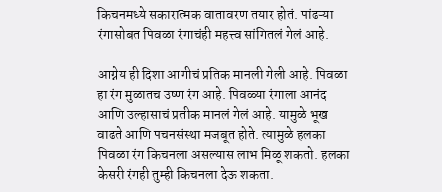किचनमध्ये सकारात्मक वातावरण तयार होतं. पांढऱ्या रंगासोबत पिवळा रंगाचंही महत्त्व सांगितलं गेलं आहे.

आग्नेय ही दिशा आगीचं प्रतिक मानली गेली आहे. पिवळा हा रंग मुळातच उष्ण रंग आहे. पिवळ्या रंगाला आनंद आणि उल्हासाचं प्रतीक मानलं गेलं आहे. यामुळे भूख वाढते आणि पचनसंस्था मजबूत होते. त्यामुळे हलका पिवळा रंग किचनला असल्यास लाभ मिळू शकतो. हलका केसरी रंगही तुम्ही किचनला देऊ शकता.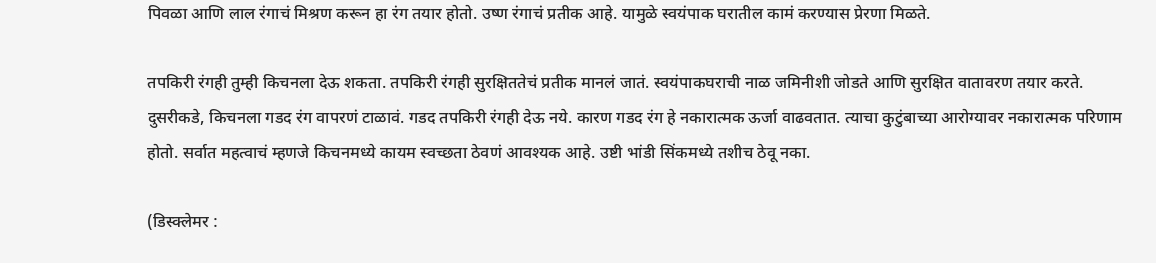पिवळा आणि लाल रंगाचं मिश्रण करून हा रंग तयार होतो. उष्ण रंगाचं प्रतीक आहे. यामुळे स्वयंपाक घरातील कामं करण्यास प्रेरणा मिळते.

तपकिरी रंगही तुम्ही किचनला देऊ शकता. तपकिरी रंगही सुरक्षिततेचं प्रतीक मानलं जातं. स्वयंपाकघराची नाळ जमिनीशी जोडते आणि सुरक्षित वातावरण तयार करते. दुसरीकडे, किचनला गडद रंग वापरणं टाळावं. गडद तपकिरी रंगही देऊ नये. कारण गडद रंग हे नकारात्मक ऊर्जा वाढवतात. त्याचा कुटुंबाच्या आरोग्यावर नकारात्मक परिणाम होतो. सर्वात महत्वाचं म्हणजे किचनमध्ये कायम स्वच्छता ठेवणं आवश्यक आहे. उष्टी भांडी सिंकमध्ये तशीच ठेवू नका.

(डिस्क्लेमर :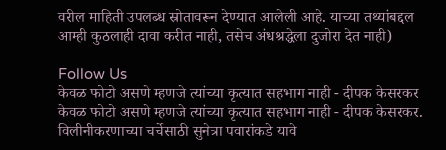वरील माहिती उपलब्ध स्रोतावरून देण्यात आलेली आहे. याच्या तथ्यांबद्दल आम्ही कुठलाही दावा करीत नाही, तसेच अंधश्रद्धेला दुजोरा देत नाही)

Follow Us
केवळ फोटो असणे म्हणजे त्यांच्या कृत्यात सहभाग नाही - दीपक केसरकर
केवळ फोटो असणे म्हणजे त्यांच्या कृत्यात सहभाग नाही - दीपक केसरकर.
विलीनीकरणाच्या चर्चेसाठी सुनेत्रा पवारांकडे यावे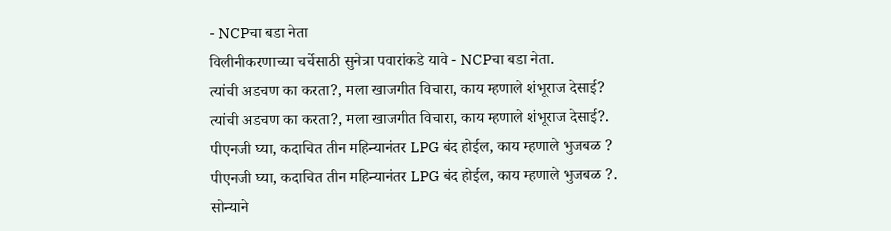- NCPचा बडा नेता
विलीनीकरणाच्या चर्चेसाठी सुनेत्रा पवारांकडे यावे - NCPचा बडा नेता.
त्यांची अडचण का करता?, मला खाजगीत विचारा, काय म्हणाले शंभूराज देसाई?
त्यांची अडचण का करता?, मला खाजगीत विचारा, काय म्हणाले शंभूराज देसाई?.
पीएनजी घ्या, कदाचित तीन महिन्यानंतर LPG बंद होईल, काय म्हणाले भुजबळ ?
पीएनजी घ्या, कदाचित तीन महिन्यानंतर LPG बंद होईल, काय म्हणाले भुजबळ ?.
सोन्याने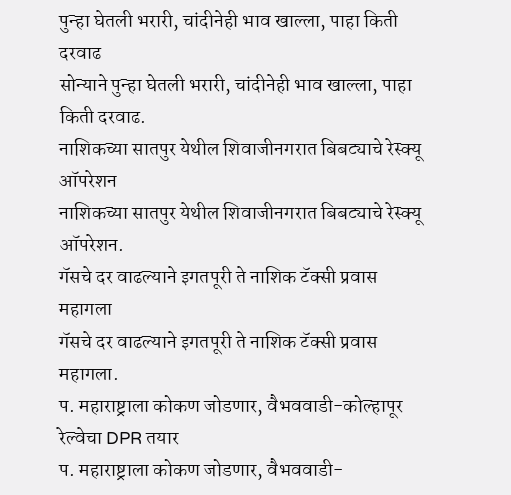पुन्हा घेतली भरारी, चांदीनेही भाव खाल्ला, पाहा किती दरवाढ
सोन्याने पुन्हा घेतली भरारी, चांदीनेही भाव खाल्ला, पाहा किती दरवाढ.
नाशिकच्या सातपुर येथील शिवाजीनगरात बिबट्याचे रेस्क्यू ऑपरेशन
नाशिकच्या सातपुर येथील शिवाजीनगरात बिबट्याचे रेस्क्यू ऑपरेशन.
गॅसचे दर वाढल्याने इगतपूरी ते नाशिक टॅक्सी प्रवास महागला
गॅसचे दर वाढल्याने इगतपूरी ते नाशिक टॅक्सी प्रवास महागला.
प. महाराष्ट्राला कोकण जोडणार, वैभववाडी-कोल्हापूर रेल्वेचा DPR तयार
प. महाराष्ट्राला कोकण जोडणार, वैभववाडी-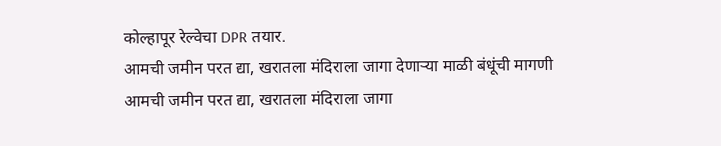कोल्हापूर रेल्वेचा DPR तयार.
आमची जमीन परत द्या, खरातला मंदिराला जागा देणाऱ्या माळी बंधूंची मागणी
आमची जमीन परत द्या, खरातला मंदिराला जागा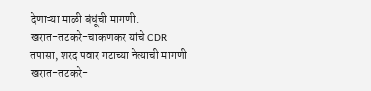देणाऱ्या माळी बंधूंची मागणी.
खरात-तटकरे-चाकणकर यांचे CDR तपासा, शरद पवार गटाच्या नेत्याची मागणी
खरात-तटकरे-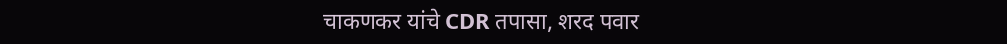चाकणकर यांचे CDR तपासा, शरद पवार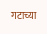गटाच्या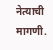नेत्याची मागणी.